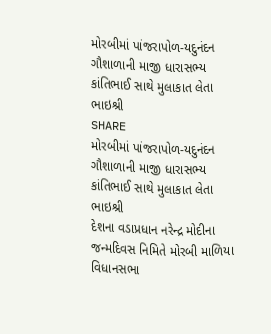મોરબીમાં પાંજરાપોળ-યદુનંદન ગૌશાળાની માજી ધારાસભ્ય કાંતિભાઈ સાથે મુલાકાત લેતા ભાઇશ્રી
SHARE
મોરબીમાં પાંજરાપોળ-યદુનંદન ગૌશાળાની માજી ધારાસભ્ય કાંતિભાઈ સાથે મુલાકાત લેતા ભાઇશ્રી
દેશના વડાપ્રધાન નરેન્દ્ર મોદીના જન્મદિવસ નિમિતે મોરબી માળિયા વિધાનસભા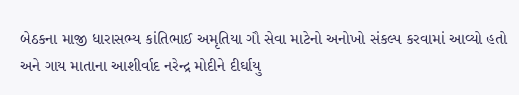બેઠકના માજી ધારાસભ્ય કાંતિભાઈ અમૃતિયા ગૌ સેવા માટેનો અનોખો સંકલ્પ કરવામાં આવ્યો હતો અને ગાય માતાના આશીર્વાદ નરેન્દ્ર મોદીને દીર્ઘાયુ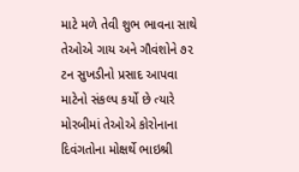માટે મળે તેવી શુભ ભાવના સાથે તેઓએ ગાય અને ગૌવંશોને ૭૨ ટન સુખડીનો પ્રસાદ આપવા માટેનો સંકલ્પ કર્યો છે ત્યારે મોરબીમાં તેઓએ કોરોનાના દિવંગતોના મોક્ષર્થે ભાઇશ્રી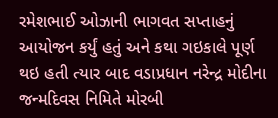રમેશભાઈ ઓઝાની ભાગવત સપ્તાહનું આયોજન કર્યું હતું અને કથા ગઇકાલે પૂર્ણ થઇ હતી ત્યાર બાદ વડાપ્રધાન નરેન્દ્ર મોદીના જન્મદિવસ નિમિતે મોરબી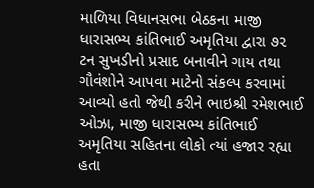માળિયા વિધાનસભા બેઠકના માજી ધારાસભ્ય કાંતિભાઈ અમૃતિયા દ્વારા ૭૨ ટન સુખડીનો પ્રસાદ બનાવીને ગાય તથા ગૌવંશોને આપવા માટેનો સંકલ્પ કરવામાં આવ્યો હતો જેથી કરીને ભાઇશ્રી રમેશભાઈ ઓઝા, માજી ધારાસભ્ય કાંતિભાઈ અમૃતિયા સહિતના લોકો ત્યાં હજાર રહ્યા હતા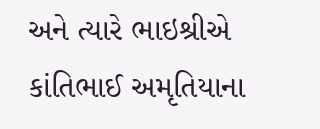અને ત્યારે ભાઇશ્રીએ કાંતિભાઈ અમૃતિયાના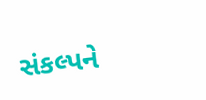સંકલ્પને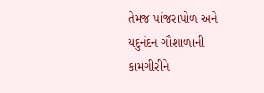તેમજ પાંજરાપોળ અને યદુનંદન ગૌશાળાની કામગીરીને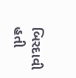બિરદાવી હતી